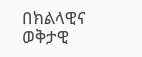በክልላዊና ወቅታዊ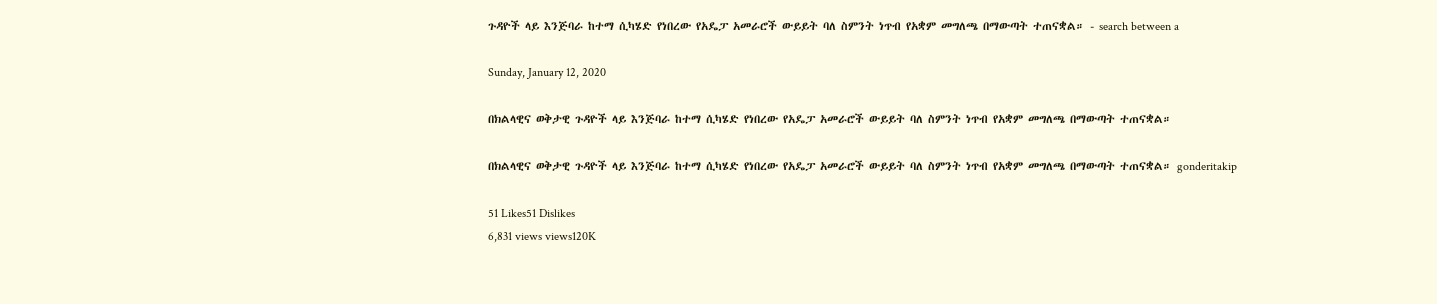ጉዳዮች ላይ እንጅባራ ከተማ ሲካሄድ የነበረው የአዴፓ አመራሮች ውይይት ባለ ስምንት ነጥብ የአቋም መግለጫ በማውጣት ተጠናቋል። - search between a

Sunday, January 12, 2020

በክልላዊና ወቅታዊ ጉዳዮች ላይ እንጅባራ ከተማ ሲካሄድ የነበረው የአዴፓ አመራሮች ውይይት ባለ ስምንት ነጥብ የአቋም መግለጫ በማውጣት ተጠናቋል።

በክልላዊና ወቅታዊ ጉዳዮች ላይ እንጅባራ ከተማ ሲካሄድ የነበረው የአዴፓ አመራሮች ውይይት ባለ ስምንት ነጥብ የአቋም መግለጫ በማውጣት ተጠናቋል። gonderitakip

51 Likes51 Dislikes
6,831 views views120K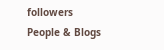followers
People & Blogs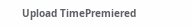Upload TimePremiered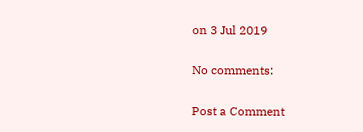on 3 Jul 2019

No comments:

Post a Comment